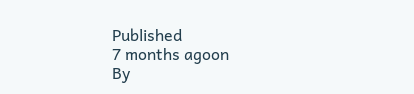Published
7 months agoon
By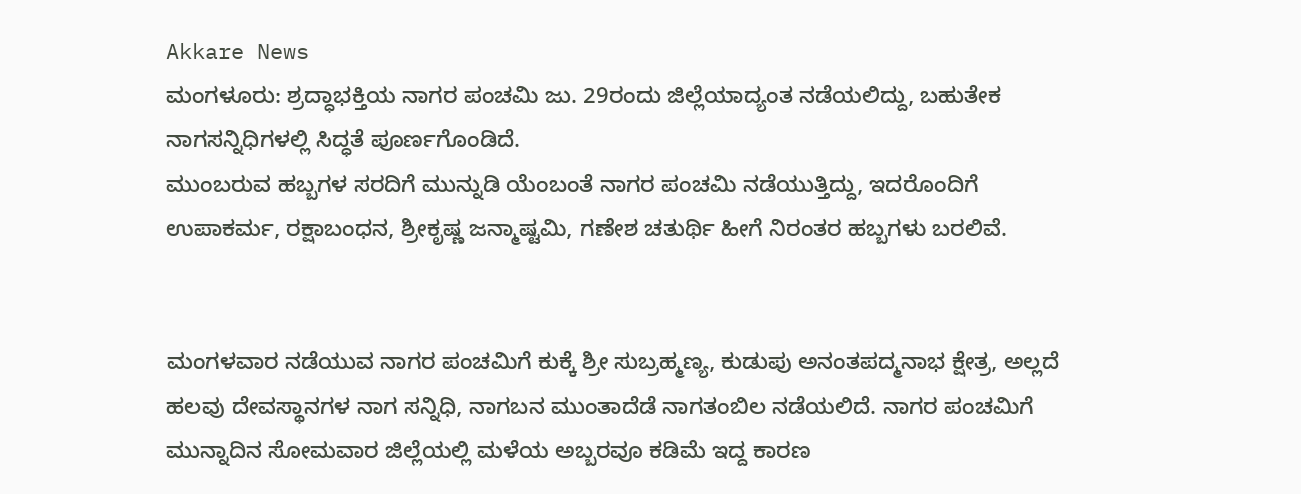Akkare News
ಮಂಗಳೂರು: ಶ್ರದ್ಧಾಭಕ್ತಿಯ ನಾಗರ ಪಂಚಮಿ ಜು. 29ರಂದು ಜಿಲ್ಲೆಯಾದ್ಯಂತ ನಡೆಯಲಿದ್ದು, ಬಹುತೇಕ ನಾಗಸನ್ನಿಧಿಗಳಲ್ಲಿ ಸಿದ್ಧತೆ ಪೂರ್ಣಗೊಂಡಿದೆ.
ಮುಂಬರುವ ಹಬ್ಬಗಳ ಸರದಿಗೆ ಮುನ್ನುಡಿ ಯೆಂಬಂತೆ ನಾಗರ ಪಂಚಮಿ ನಡೆಯುತ್ತಿದ್ದು, ಇದರೊಂದಿಗೆ ಉಪಾಕರ್ಮ, ರಕ್ಷಾಬಂಧನ, ಶ್ರೀಕೃಷ್ಣ ಜನ್ಮಾಷ್ಟಮಿ, ಗಣೇಶ ಚತುರ್ಥಿ ಹೀಗೆ ನಿರಂತರ ಹಬ್ಬಗಳು ಬರಲಿವೆ.


ಮಂಗಳವಾರ ನಡೆಯುವ ನಾಗರ ಪಂಚಮಿಗೆ ಕುಕ್ಕೆ ಶ್ರೀ ಸುಬ್ರಹ್ಮಣ್ಯ, ಕುಡುಪು ಅನಂತಪದ್ಮನಾಭ ಕ್ಷೇತ್ರ, ಅಲ್ಲದೆ ಹಲವು ದೇವಸ್ಥಾನಗಳ ನಾಗ ಸನ್ನಿಧಿ, ನಾಗಬನ ಮುಂತಾದೆಡೆ ನಾಗತಂಬಿಲ ನಡೆಯಲಿದೆ. ನಾಗರ ಪಂಚಮಿಗೆ ಮುನ್ನಾದಿನ ಸೋಮವಾರ ಜಿಲ್ಲೆಯಲ್ಲಿ ಮಳೆಯ ಅಬ್ಬರವೂ ಕಡಿಮೆ ಇದ್ದ ಕಾರಣ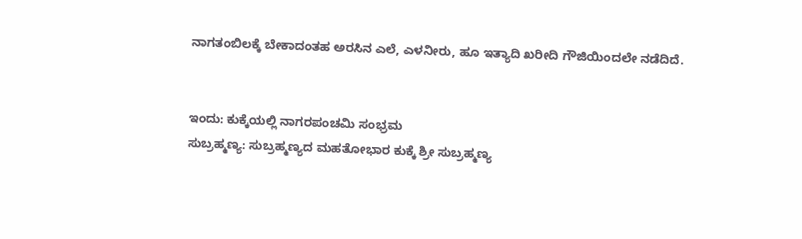ನಾಗತಂಬಿಲಕ್ಕೆ ಬೇಕಾದಂತಹ ಅರಸಿನ ಎಲೆ, ಎಳನೀರು, ಹೂ ಇತ್ಯಾದಿ ಖರೀದಿ ಗೌಜಿಯಿಂದಲೇ ನಡೆದಿದೆ.


ಇಂದು: ಕುಕ್ಕೆಯಲ್ಲಿ ನಾಗರಪಂಚಮಿ ಸಂಭ್ರಮ
ಸುಬ್ರಹ್ಮಣ್ಯ: ಸುಬ್ರಹ್ಮಣ್ಯದ ಮಹತೋಭಾರ ಕುಕ್ಕೆ ಶ್ರೀ ಸುಬ್ರಹ್ಮಣ್ಯ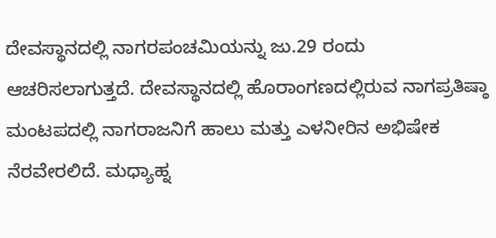ದೇವಸ್ಥಾನದಲ್ಲಿ ನಾಗರಪಂಚಮಿಯನ್ನು ಜು.29 ರಂದು ಆಚರಿಸಲಾಗುತ್ತದೆ. ದೇವಸ್ಥಾನದಲ್ಲಿ ಹೊರಾಂಗಣದಲ್ಲಿರುವ ನಾಗಪ್ರತಿಷ್ಠಾ ಮಂಟಪದಲ್ಲಿ ನಾಗರಾಜನಿಗೆ ಹಾಲು ಮತ್ತು ಎಳನೀರಿನ ಅಭಿಷೇಕ ನೆರವೇರಲಿದೆ. ಮಧ್ಯಾಹ್ನ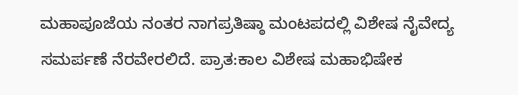ಮಹಾಪೂಜೆಯ ನಂತರ ನಾಗಪ್ರತಿಷ್ಠಾ ಮಂಟಪದಲ್ಲಿ ವಿಶೇಷ ನೈವೇದ್ಯ ಸಮರ್ಪಣೆ ನೆರವೇರಲಿದೆ. ಪ್ರಾತ:ಕಾಲ ವಿಶೇಷ ಮಹಾಭಿಷೇಕ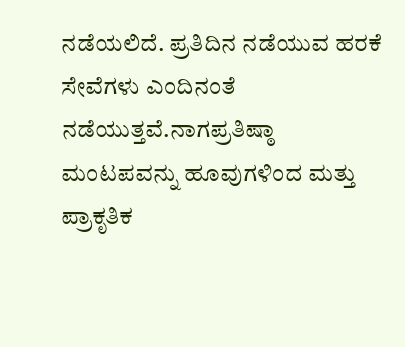ನಡೆಯಲಿದೆ. ಪ್ರತಿದಿನ ನಡೆಯುವ ಹರಕೆ ಸೇವೆಗಳು ಎಂದಿನಂತೆ ನಡೆಯುತ್ತವೆ.ನಾಗಪ್ರತಿಷ್ಠಾ ಮಂಟಪವನ್ನು ಹೂವುಗಳಿಂದ ಮತ್ತು ಪ್ರಾಕೃತಿಕ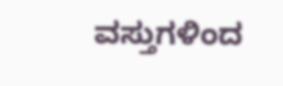ವಸ್ತುಗಳಿಂದ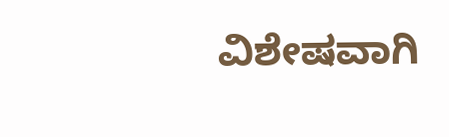ವಿಶೇಷವಾಗಿ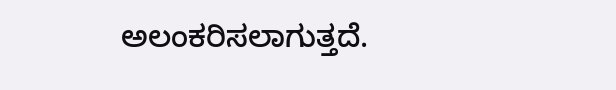ಅಲಂಕರಿಸಲಾಗುತ್ತದೆ.